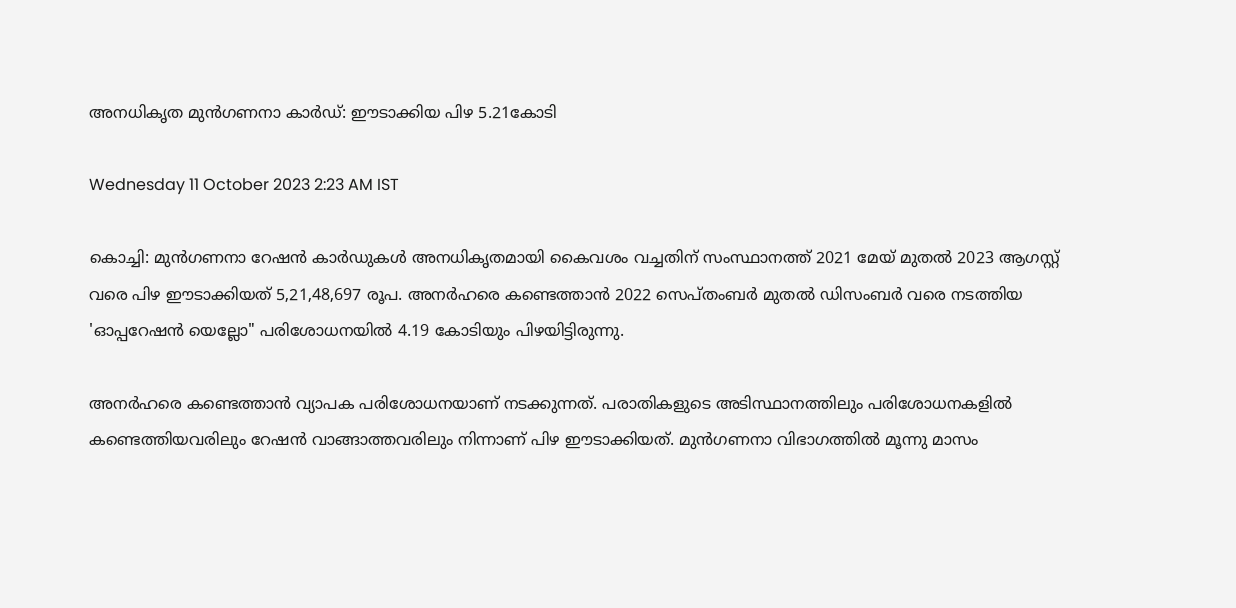അനധികൃത മുൻഗണനാ കാർഡ്: ഈടാക്കിയ പിഴ 5.21കോടി

Wednesday 11 October 2023 2:23 AM IST

കൊച്ചി: മുൻഗണനാ റേഷൻ കാർഡുകൾ അനധികൃതമായി കൈവശം വച്ചതിന് സംസ്ഥാനത്ത് 2021 മേയ് മുതൽ 2023 ആഗസ്റ്റ് വരെ പിഴ ഈടാക്കിയത് 5,21,48,697 രൂപ. അനർ‌ഹരെ കണ്ടെത്താൻ 2022 സെപ്തംബ‌ർ മുതൽ ഡിസംബർ വരെ നടത്തിയ 'ഓപ്പറേഷൻ യെല്ലോ" പരിശോധനയിൽ 4.19 കോടിയും പിഴയിട്ടിരുന്നു.

അനർഹരെ കണ്ടെത്താൻ വ്യാപക പരിശോധനയാണ് നടക്കുന്നത്. പരാതികളുടെ അടിസ്ഥാനത്തിലും പരിശോധനകളിൽ കണ്ടെത്തിയവരിലും റേഷൻ വാങ്ങാത്തവരിലും നിന്നാണ് പിഴ ഈടാക്കിയത്. മുൻഗണനാ വിഭാഗത്തിൽ മൂന്നു മാസം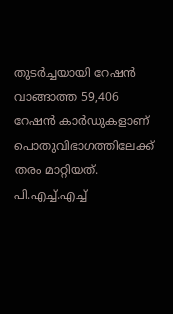തുടർച്ചയായി റേഷൻ വാങ്ങാത്ത 59,406 റേഷൻ കാർഡുകളാണ് പൊതുവിഭാഗത്തിലേക്ക് തരം മാറ്റിയത്. പി.എച്ച്.എച്ച്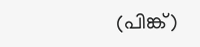(പിങ്ക്)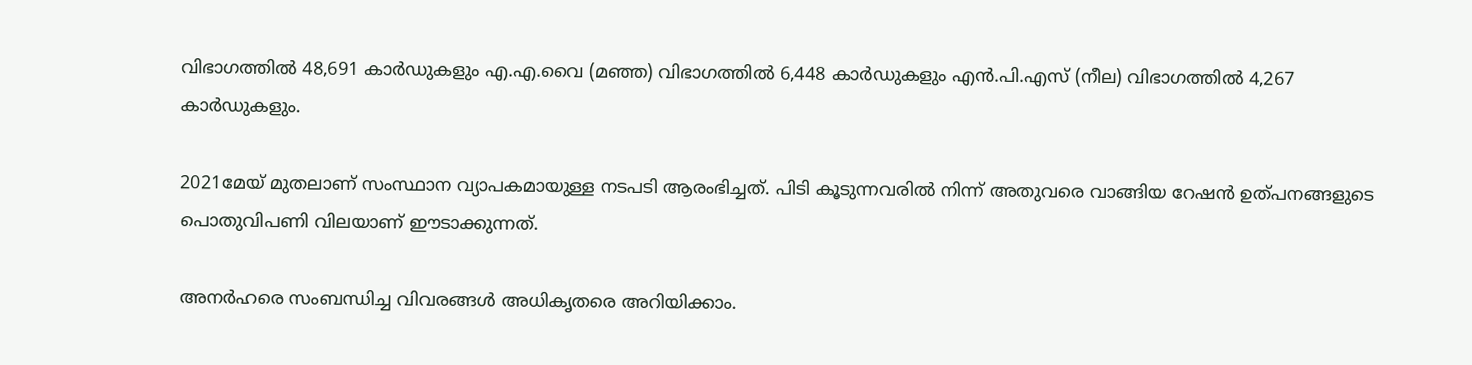വിഭാഗത്തിൽ 48,691 കാർഡുകളും എ.എ.വൈ (മഞ്ഞ) വിഭാഗത്തിൽ 6,448 കാർഡുകളും എൻ.പി.എസ് (നീല) വിഭാഗത്തിൽ 4,267 കാർഡുകളും.

2021മേയ് മുതലാണ് സംസ്ഥാന വ്യാപകമായുള്ള നടപടി ആരംഭിച്ചത്. പിടി കൂടുന്നവരിൽ നിന്ന് അതുവരെ വാങ്ങിയ റേഷൻ ഉത്പനങ്ങളുടെ പൊതുവിപണി വിലയാണ് ഈടാക്കുന്നത്.

അനർഹരെ സംബന്ധിച്ച വിവരങ്ങൾ അധികൃതരെ അറിയിക്കാം.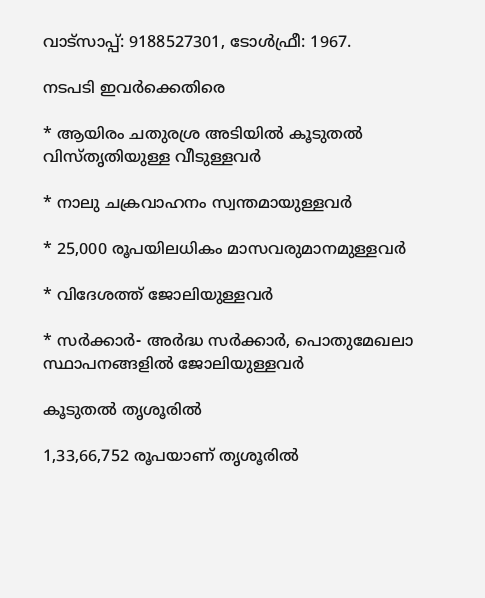വാട്സാപ്പ്: 9188527301, ടോൾഫ്രീ: 1967.

നടപടി ഇവർക്കെതിരെ

* ആയിരം ചതുരശ്ര അടിയിൽ കൂടുതൽ വിസ്തൃതിയുള്ള വീടുള്ളവർ

* നാലു ചക്രവാഹനം സ്വന്തമായുള്ളവർ

* 25,000 രൂപയിലധികം മാസവരുമാനമുള്ളവർ

* വിദേശത്ത് ജോലിയുള്ളവർ

* സർക്കാർ- അർദ്ധ സർക്കാർ, പൊതുമേഖലാ സ്ഥാപനങ്ങളിൽ ജോലിയുള്ളവർ

കൂടുതൽ തൃശൂരിൽ

1,33,66,752 രൂപയാണ് തൃശൂരിൽ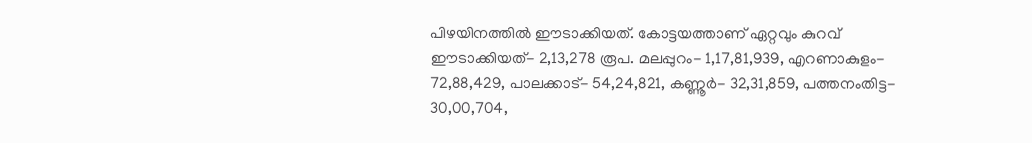പിഴയിനത്തിൽ ഈടാക്കിയത്. കോട്ടയത്താണ് ഏറ്റവും കുറവ് ഈടാക്കിയത്- 2,13,278 രൂപ. മലപ്പുറം- 1,17,81,939, എറണാകുളം- 72,88,429, പാലക്കാട്- 54,24,821, കണ്ണൂർ- 32,31,859, പത്തനംതിട്ട- 30,00,704,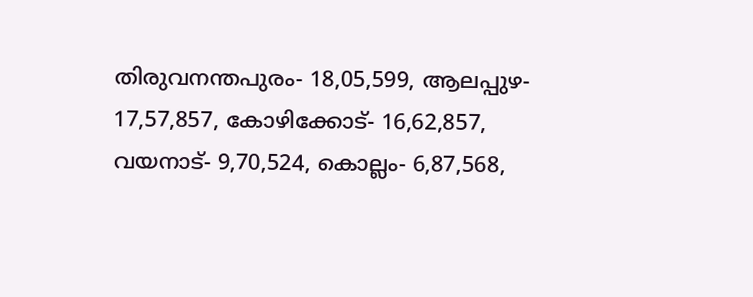തിരുവനന്തപുരം- 18,05,599, ആലപ്പുഴ- 17,57,857, കോഴിക്കോട്- 16,62,857, വയനാട്- 9,70,524, കൊല്ലം- 6,87,568,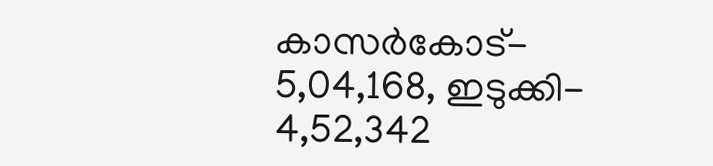കാസർകോട്- 5,04,168, ഇടുക്കി- 4,52,342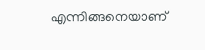എന്നിങ്ങനെയാണ്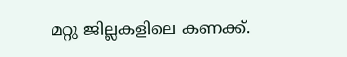മറ്റു ജില്ലകളിലെ കണക്ക്.